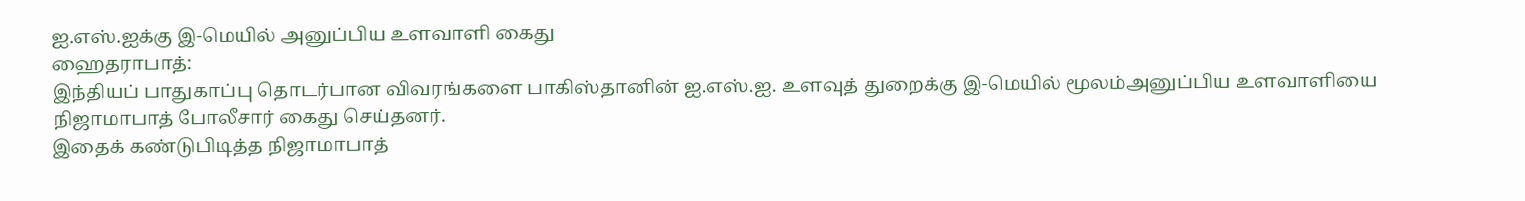ஐ.எஸ்.ஐக்கு இ-மெயில் அனுப்பிய உளவாளி கைது
ஹைதராபாத்:
இந்தியப் பாதுகாப்பு தொடர்பான விவரங்களை பாகிஸ்தானின் ஐ.எஸ்.ஐ. உளவுத் துறைக்கு இ-மெயில் மூலம்அனுப்பிய உளவாளியை நிஜாமாபாத் போலீசார் கைது செய்தனர்.
இதைக் கண்டுபிடித்த நிஜாமாபாத்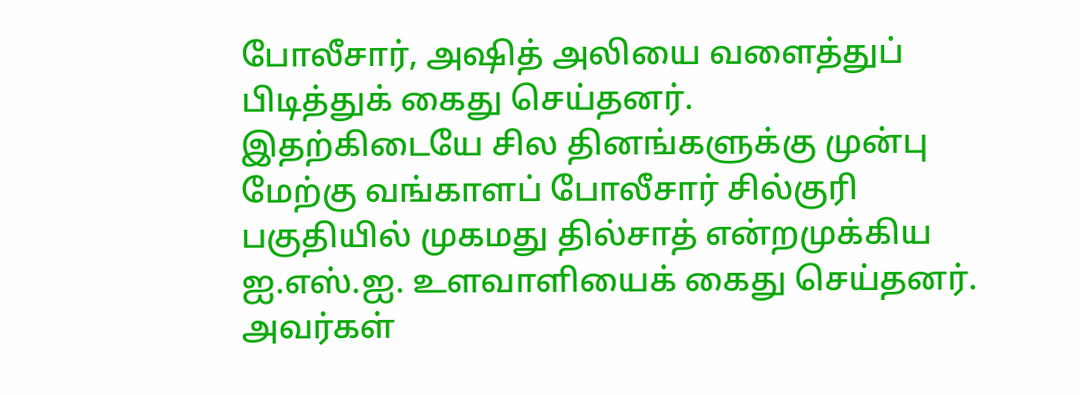போலீசார், அஷித் அலியை வளைத்துப் பிடித்துக் கைது செய்தனர்.
இதற்கிடையே சில தினங்களுக்கு முன்பு மேற்கு வங்காளப் போலீசார் சில்குரி பகுதியில் முகமது தில்சாத் என்றமுக்கிய ஐ.எஸ்.ஐ. உளவாளியைக் கைது செய்தனர்.
அவர்கள்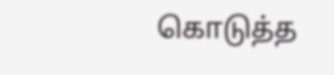கொடுத்த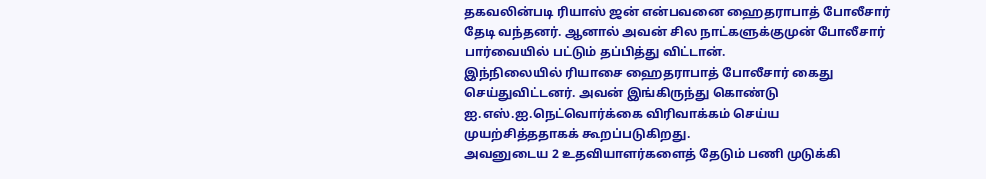தகவலின்படி ரியாஸ் ஜன் என்பவனை ஹைதராபாத் போலீசார் தேடி வந்தனர். ஆனால் அவன் சில நாட்களுக்குமுன் போலீசார் பார்வையில் பட்டும் தப்பித்து விட்டான்.
இந்நிலையில் ரியாசை ஹைதராபாத் போலீசார் கைது செய்துவிட்டனர். அவன் இங்கிருந்து கொண்டு ஐ.எஸ்.ஐ.நெட்வொர்க்கை விரிவாக்கம் செய்ய முயற்சித்ததாகக் கூறப்படுகிறது.
அவனுடைய 2 உதவியாளர்களைத் தேடும் பணி முடுக்கி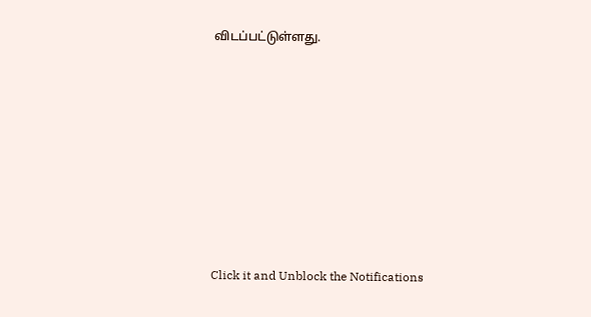விடப்பட்டுள்ளது.












Click it and Unblock the Notifications